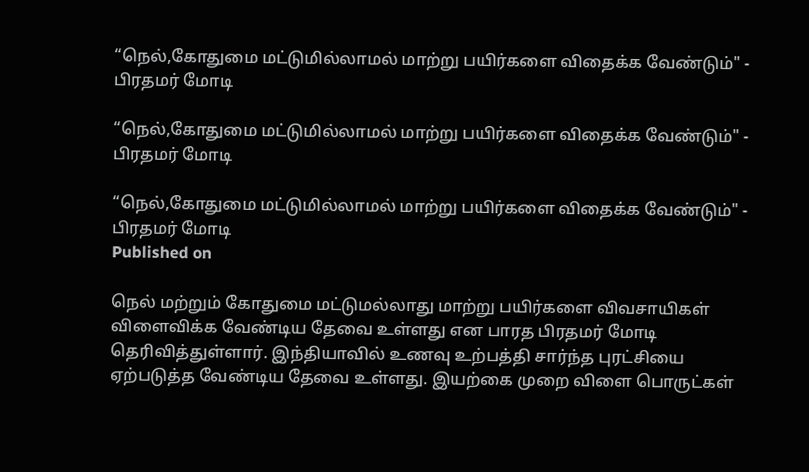“நெல்,கோதுமை மட்டுமில்லாமல் மாற்று பயிர்களை விதைக்க வேண்டும்" - பிரதமர் மோடி

“நெல்,கோதுமை மட்டுமில்லாமல் மாற்று பயிர்களை விதைக்க வேண்டும்" - பிரதமர் மோடி

“நெல்,கோதுமை மட்டுமில்லாமல் மாற்று பயிர்களை விதைக்க வேண்டும்" - பிரதமர் மோடி
Published on

நெல் மற்றும் கோதுமை மட்டுமல்லாது மாற்று பயிர்களை விவசாயிகள் விளைவிக்க வேண்டிய தேவை உள்ளது என பாரத பிரதமர் மோடி தெரிவித்துள்ளார். இந்தியாவில் உணவு உற்பத்தி சார்ந்த புரட்சியை ஏற்படுத்த வேண்டிய தேவை உள்ளது. இயற்கை முறை விளை பொருட்கள்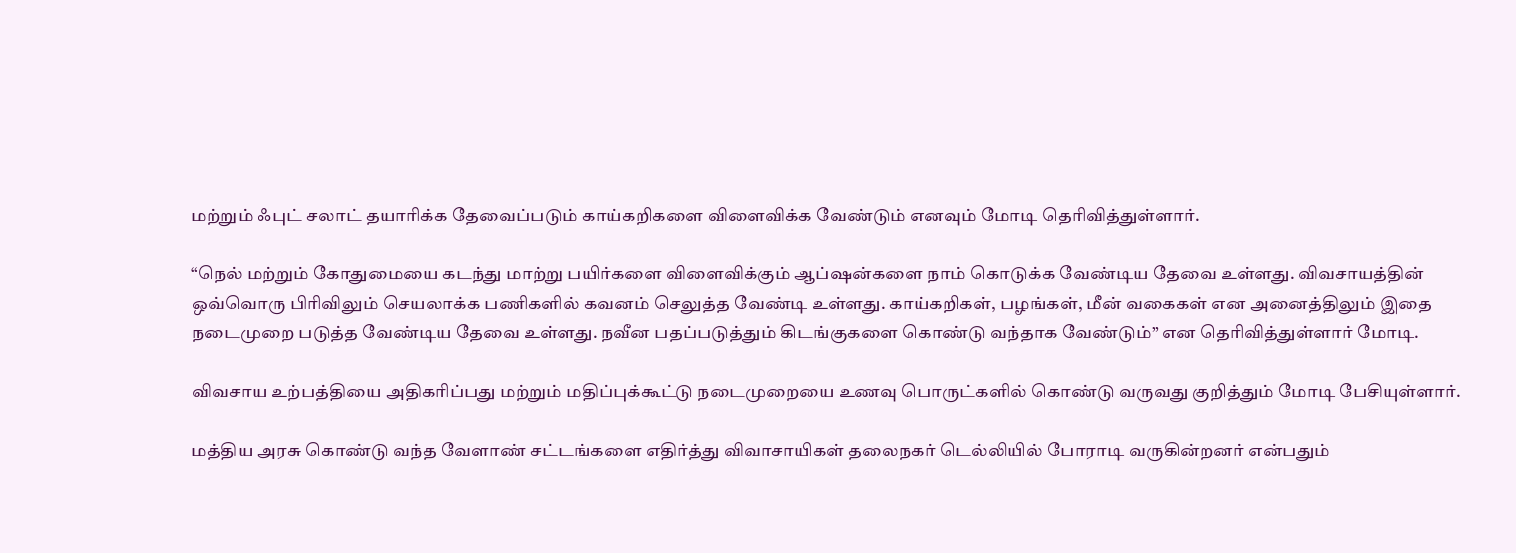மற்றும் ஃபுட் சலாட் தயாரிக்க தேவைப்படும் காய்கறிகளை விளைவிக்க வேண்டும் எனவும் மோடி தெரிவித்துள்ளார்.

“நெல் மற்றும் கோதுமையை கடந்து மாற்று பயிர்களை விளைவிக்கும் ஆப்ஷன்களை நாம் கொடுக்க வேண்டிய தேவை உள்ளது. விவசாயத்தின் ஒவ்வொரு பிரிவிலும் செயலாக்க பணிகளில் கவனம் செலுத்த வேண்டி உள்ளது. காய்கறிகள், பழங்கள், மீன் வகைகள் என அனைத்திலும் இதை நடைமுறை படுத்த வேண்டிய தேவை உள்ளது. நவீன பதப்படுத்தும் கிடங்குகளை கொண்டு வந்தாக வேண்டும்” என தெரிவித்துள்ளார் மோடி.

விவசாய உற்பத்தியை அதிகரிப்பது மற்றும் மதிப்புக்கூட்டு நடைமுறையை உணவு பொருட்களில் கொண்டு வருவது குறித்தும் மோடி பேசியுள்ளார்.

மத்திய அரசு கொண்டு வந்த வேளாண் சட்டங்களை எதிர்த்து விவாசாயிகள் தலைநகர் டெல்லியில் போராடி வருகின்றனர் என்பதும்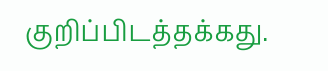குறிப்பிடத்தக்கது.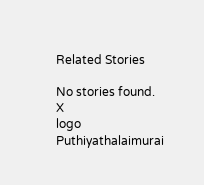Related Stories

No stories found.
X
logo
Puthiyathalaimurai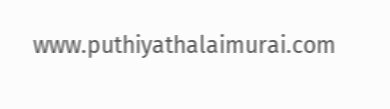www.puthiyathalaimurai.com